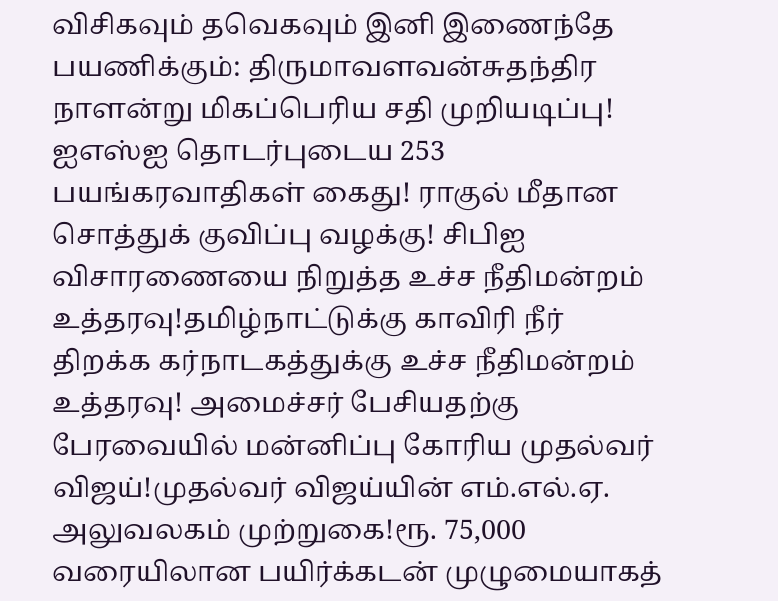விசிகவும் தவெகவும் இனி இணைந்தே பயணிக்கும்: திருமாவளவன்சுதந்திர நாளன்று மிகப்பெரிய சதி முறியடிப்பு! ஐஎஸ்ஐ தொடர்புடைய 253 பயங்கரவாதிகள் கைது! ராகுல் மீதான சொத்துக் குவிப்பு வழக்கு! சிபிஐ விசாரணையை நிறுத்த உச்ச நீதிமன்றம் உத்தரவு!தமிழ்நாட்டுக்கு காவிரி நீர் திறக்க கர்நாடகத்துக்கு உச்ச நீதிமன்றம் உத்தரவு! அமைச்சர் பேசியதற்கு பேரவையில் மன்னிப்பு கோரிய முதல்வர் விஜய்!முதல்வர் விஜய்யின் எம்.எல்.ஏ. அலுவலகம் முற்றுகை!ரூ. 75,000 வரையிலான பயிர்க்கடன் முழுமையாகத்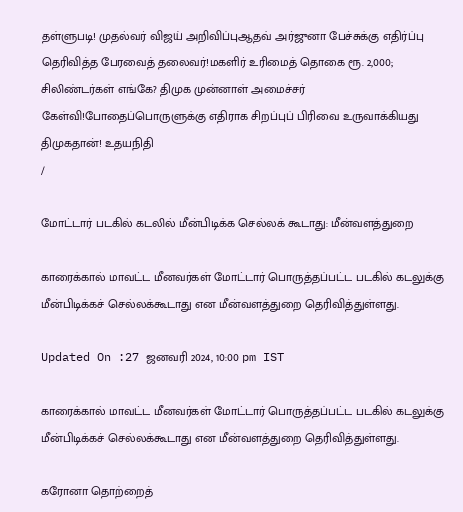தள்ளுபடி! முதல்வர் விஜய் அறிவிப்புஆதவ் அர்ஜுனா பேச்சுக்கு எதிர்ப்பு தெரிவித்த பேரவைத் தலைவர்!மகளிர் உரிமைத் தொகை ரூ. 2,000; சிலிண்டர்கள் எங்கே? திமுக முன்னாள் அமைச்சர் கேள்வி!போதைப்பொருளுக்கு எதிராக சிறப்புப் பிரிவை உருவாக்கியது திமுகதான்! உதயநிதி
/

மோட்டார் படகில் கடலில் மீன்பிடிக்க செல்லக் கூடாது: மீன்வளத்துறை

காரைக்கால் மாவட்ட மீனவர்கள் மோட்டார் பொருத்தப்பட்ட படகில் கடலுக்கு மீன்பிடிக்கச் செல்லக்கூடாது என மீன்வளத்துறை தெரிவித்துள்ளது.

Updated On :27 ஜனவரி 2024, 10:00 pm IST

காரைக்கால் மாவட்ட மீனவர்கள் மோட்டார் பொருத்தப்பட்ட படகில் கடலுக்கு மீன்பிடிக்கச் செல்லக்கூடாது என மீன்வளத்துறை தெரிவித்துள்ளது.

கரோனா தொற்றைத்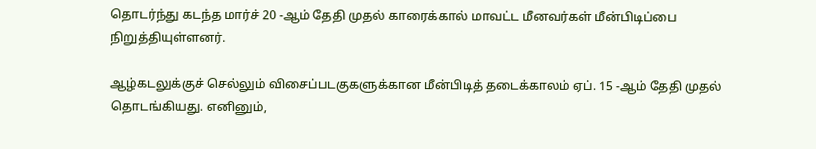தொடர்ந்து கடந்த மார்ச் 20 -ஆம் தேதி முதல் காரைக்கால் மாவட்ட மீனவர்கள் மீன்பிடிப்பை நிறுத்தியுள்ளனர்.

ஆழ்கடலுக்குச் செல்லும் விசைப்படகுகளுக்கான மீன்பிடித் தடைக்காலம் ஏப். 15 -ஆம் தேதி முதல் தொடங்கியது. எனினும்,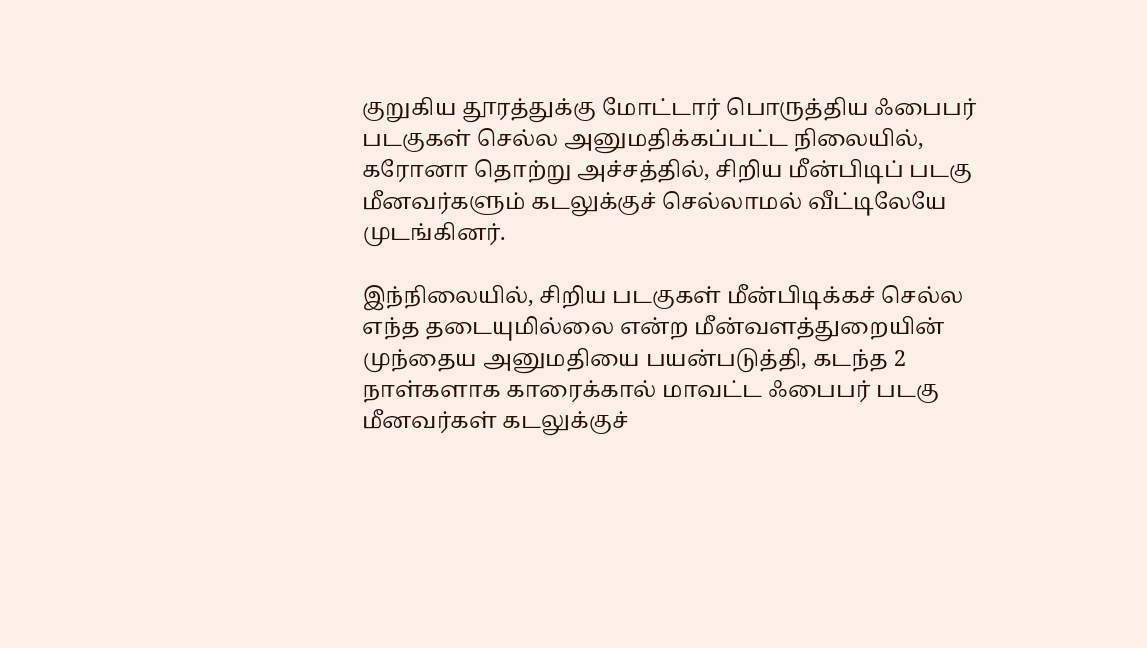குறுகிய தூரத்துக்கு மோட்டார் பொருத்திய ஃபைபர் படகுகள் செல்ல அனுமதிக்கப்பட்ட நிலையில், கரோனா தொற்று அச்சத்தில், சிறிய மீன்பிடிப் படகு மீனவர்களும் கடலுக்குச் செல்லாமல் வீட்டிலேயே முடங்கினர்.

இந்நிலையில், சிறிய படகுகள் மீன்பிடிக்கச் செல்ல எந்த தடையுமில்லை என்ற மீன்வளத்துறையின் முந்தைய அனுமதியை பயன்படுத்தி, கடந்த 2 நாள்களாக காரைக்கால் மாவட்ட ஃபைபர் படகு மீனவர்கள் கடலுக்குச்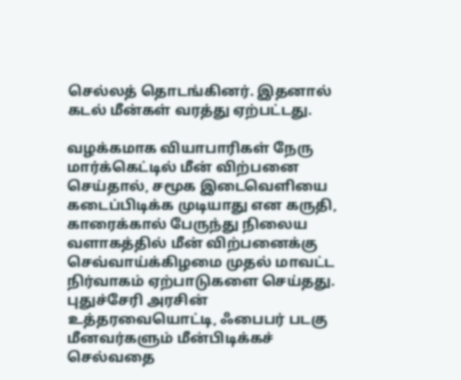செல்லத் தொடங்கினர். இதனால் கடல் மீன்கள் வரத்து ஏற்பட்டது.

வழக்கமாக வியாபாரிகள் நேரு மார்க்கெட்டில் மீன் விற்பனை செய்தால், சமூக இடைவெளியை கடைப்பிடிக்க முடியாது என கருதி, காரைக்கால் பேருந்து நிலைய வளாகத்தில் மீன் விற்பனைக்கு செவ்வாய்க்கிழமை முதல் மாவட்ட நிர்வாகம் ஏற்பாடுகளை செய்தது. புதுச்சேரி அரசின் உத்தரவையொட்டி, ஃபைபர் படகு மீனவர்களும் மீன்பிடிக்கச் செல்வதை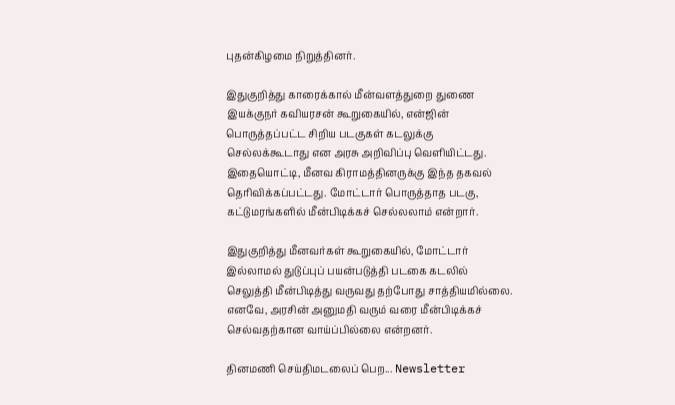புதன்கிழமை நிறுத்தினர்.

இதுகுறித்து காரைக்கால் மீன்வளத்துறை துணை இயக்குநர் கவியரசன் கூறுகையில், என்ஜின் பொருத்தப்பட்ட சிறிய படகுகள் கடலுக்கு செல்லக்கூடாது என அரசு அறிவிப்பு வெளியிட்டது. இதையொட்டி, மீனவ கிராமத்தினருக்கு இந்த தகவல் தெரிவிக்கப்பட்டது. மோட்டார் பொருத்தாத படகு, கட்டுமரங்களில் மீன்பிடிக்கச் செல்லலாம் என்றார்.

இதுகுறித்து மீனவர்கள் கூறுகையில், மோட்டார் இல்லாமல் துடுப்புப் பயன்படுத்தி படகை கடலில் செலுத்தி மீன்பிடித்து வருவது தற்போது சாத்தியமில்லை. எனவே, அரசின் அனுமதி வரும் வரை மீன்பிடிக்கச் செல்வதற்கான வாய்ப்பில்லை என்றனர்.

தினமணி செய்திமடலைப் பெற... Newsletter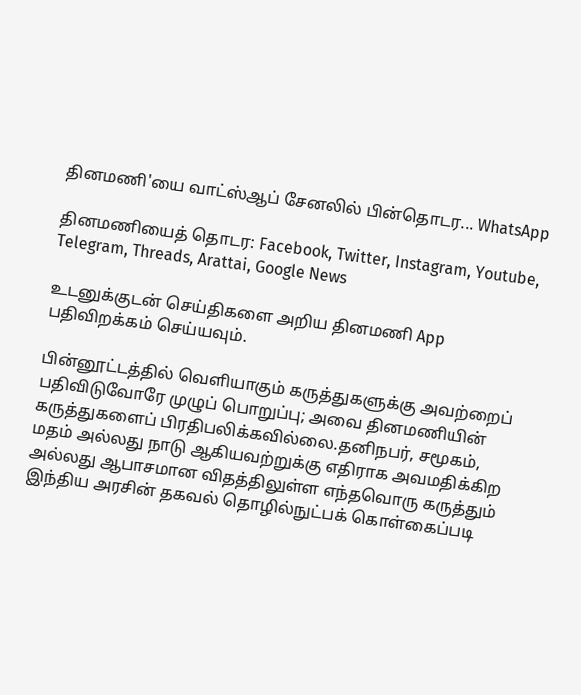தினமணி'யை வாட்ஸ்ஆப் சேனலில் பின்தொடர... WhatsApp

தினமணியைத் தொடர: Facebook, Twitter, Instagram, Youtube, Telegram, Threads, Arattai, Google News

உடனுக்குடன் செய்திகளை அறிய தினமணி App பதிவிறக்கம் செய்யவும்.

பின்னூட்டத்தில் வெளியாகும் கருத்துகளுக்கு அவற்றைப் பதிவிடுவோரே முழுப் பொறுப்பு; அவை தினமணியின் கருத்துகளைப் பிரதிபலிக்கவில்லை.தனிநபர், சமூகம், மதம் அல்லது நாடு ஆகியவற்றுக்கு எதிராக அவமதிக்கிற அல்லது ஆபாசமான விதத்திலுள்ள எந்தவொரு கருத்தும் இந்திய அரசின் தகவல் தொழில்நுட்பக் கொள்கைப்படி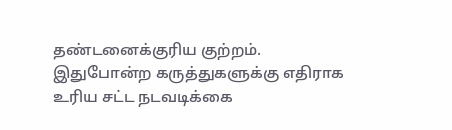தண்டனைக்குரிய குற்றம். இதுபோன்ற கருத்துகளுக்கு எதிராக உரிய சட்ட நடவடிக்கை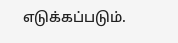எடுக்கப்படும்.